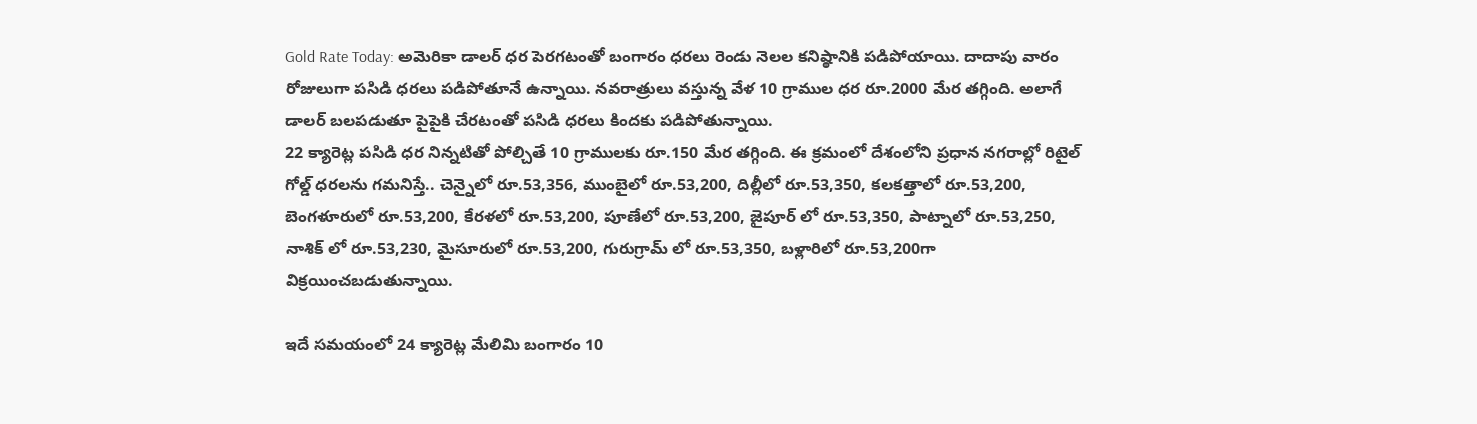Gold Rate Today: అమెరికా డాలర్ ధర పెరగటంతో బంగారం ధరలు రెండు నెలల కనిష్ఠానికి పడిపోయాయి. దాదాపు వారం రోజులుగా పసిడి ధరలు పడిపోతూనే ఉన్నాయి. నవరాత్రులు వస్తున్న వేళ 10 గ్రాముల ధర రూ.2000 మేర తగ్గింది. అలాగే డాలర్ బలపడుతూ పైపైకి చేరటంతో పసిడి ధరలు కిందకు పడిపోతున్నాయి.
22 క్యారెట్ల పసిడి ధర నిన్నటితో పోల్చితే 10 గ్రాములకు రూ.150 మేర తగ్గింది. ఈ క్రమంలో దేశంలోని ప్రధాన నగరాల్లో రిటైల్ గోల్డ్ ధరలను గమనిస్తే.. చెన్నైలో రూ.53,356, ముంబైలో రూ.53,200, దిల్లీలో రూ.53,350, కలకత్తాలో రూ.53,200, బెంగళూరులో రూ.53,200, కేరళలో రూ.53,200, పూణేలో రూ.53,200, జైపూర్ లో రూ.53,350, పాట్నాలో రూ.53,250, నాశిక్ లో రూ.53,230, మైసూరులో రూ.53,200, గురుగ్రామ్ లో రూ.53,350, బళ్లారిలో రూ.53,200గా విక్రయించబడుతున్నాయి.

ఇదే సమయంలో 24 క్యారెట్ల మేలిమి బంగారం 10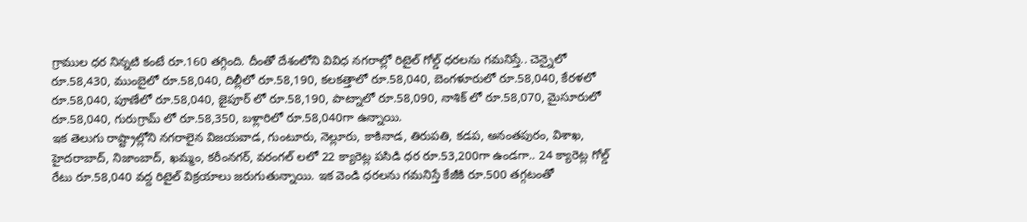గ్రాముల ధర నిన్నటి కంటే రూ.160 తగ్గింది. దీంతో దేశంలోని వివిధ నగరాల్లో రిటైల్ గోల్డ్ ధరలను గమనిస్తే.. చెన్నైలో రూ.58,430, ముంబైలో రూ.58,040, దిల్లీలో రూ.58,190, కలకత్తాలో రూ.58,040, బెంగళూరులో రూ.58,040, కేరళలో రూ.58,040, పూణేలో రూ.58,040, జైపూర్ లో రూ.58,190, పాట్నాలో రూ.58,090, నాశిక్ లో రూ.58,070, మైసూరులో రూ.58,040, గురుగ్రామ్ లో రూ.58,350, బళ్లారిలో రూ.58,040గా ఉన్నాయి.
ఇక తెలుగు రాష్ట్రాల్లోని నగరాలైన విజయవాడ, గుంటూరు, నెల్లూరు, కాకినాడ, తిరుపతి, కడప, అనంతపురం, విశాఖ, హైదరాబాద్, నిజాంబాద్, ఖమ్మం, కరీంనగర్, వరంగల్ లలో 22 క్యారెట్ల పసిడి ధర రూ.53,200గా ఉండగా.. 24 క్యారెట్ల గోల్డ్ రేటు రూ.58,040 వద్ద రిటైల్ విక్రయాలు జరుగుతున్నాయి. ఇక వెండి ధరలను గమనిస్తే కేజీకి రూ.500 తగ్గటంతో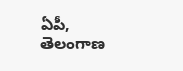ఏపీ, తెలంగాణ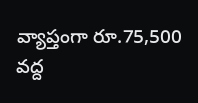వ్యాప్తంగా రూ.75,500 వద్ద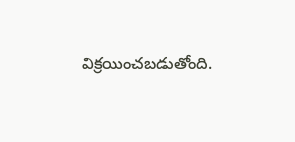విక్రయించబడుతోంది.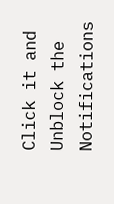Click it and Unblock the Notifications